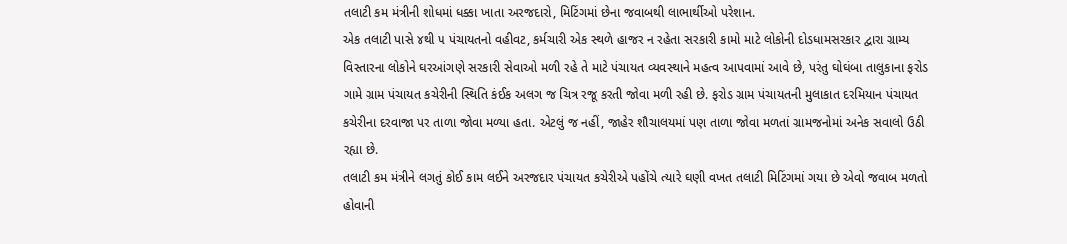તલાટી કમ મંત્રીની શોધમાં ધક્કા ખાતા અરજદારો, મિટિંગમાં છેના જવાબથી લાભાર્થીઓ પરેશાન.
એક તલાટી પાસે ૪થી ૫ પંચાયતનો વહીવટ, કર્મચારી એક સ્થળે હાજર ન રહેતા સરકારી કામો માટે લોકોની દોડધામસરકાર દ્વારા ગ્રામ્ય વિસ્તારના લોકોને ઘરઆંગણે સરકારી સેવાઓ મળી રહે તે માટે પંચાયત વ્યવસ્થાને મહત્વ આપવામાં આવે છે, પરંતુ ઘોઘંબા તાલુકાના ફરોડ ગામે ગ્રામ પંચાયત કચેરીની સ્થિતિ કંઈક અલગ જ ચિત્ર રજૂ કરતી જોવા મળી રહી છે. ફરોડ ગ્રામ પંચાયતની મુલાકાત દરમિયાન પંચાયત કચેરીના દરવાજા પર તાળા જોવા મળ્યા હતા. એટલું જ નહીં, જાહેર શૌચાલયમાં પણ તાળા જોવા મળતાં ગ્રામજનોમાં અનેક સવાલો ઉઠી રહ્યા છે.
તલાટી કમ મંત્રીને લગતું કોઈ કામ લઈને અરજદાર પંચાયત કચેરીએ પહોંચે ત્યારે ઘણી વખત તલાટી મિટિંગમાં ગયા છે એવો જવાબ મળતો હોવાની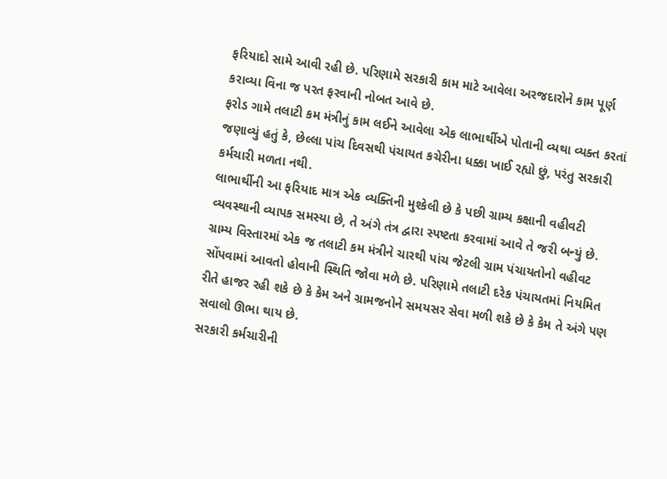ફરિયાદો સામે આવી રહી છે. પરિણામે સરકારી કામ માટે આવેલા અરજદારોને કામ પૂર્ણ કરાવ્યા વિના જ પરત ફરવાની નોબત આવે છે.
ફરોડ ગામે તલાટી કમ મંત્રીનું કામ લઈને આવેલા એક લાભાર્થીએ પોતાની વ્યથા વ્યક્ત કરતાં જણાવ્યું હતું કે, છેલ્લા પાંચ દિવસથી પંચાયત કચેરીના ધક્કા ખાઈ રહ્યો છું, પરંતુ સરકારી કર્મચારી મળતા નથી.
લાભાર્થીની આ ફરિયાદ માત્ર એક વ્યક્તિની મુશ્કેલી છે કે પછી ગ્રામ્ય કક્ષાની વહીવટી વ્યવસ્થાની વ્યાપક સમસ્યા છે, તે અંગે તંત્ર દ્વારા સ્પષ્ટતા કરવામાં આવે તે જરી બન્યું છે.
ગ્રામ્ય વિસ્તારમાં એક જ તલાટી કમ મંત્રીને ચારથી પાંચ જેટલી ગ્રામ પંચાયતોનો વહીવટ સોંપવામાં આવતો હોવાની સ્થિતિ જોવા મળે છે. પરિણામે તલાટી દરેક પંચાયતમાં નિયમિત રીતે હાજર રહી શકે છે કે કેમ અને ગ્રામજનોને સમયસર સેવા મળી શકે છે કે કેમ તે અંગે પણ સવાલો ઊભા થાય છે.
સરકારી કર્મચારીની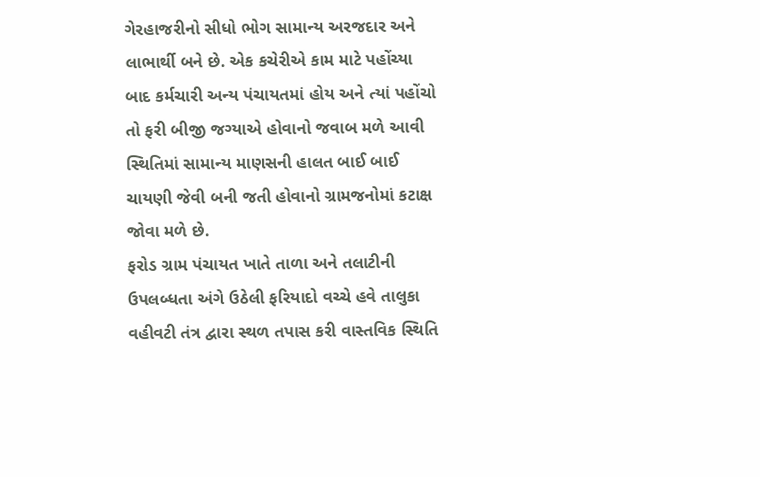ગેરહાજરીનો સીધો ભોગ સામાન્ય અરજદાર અને લાભાર્થી બને છે. એક કચેરીએ કામ માટે પહોંચ્યા બાદ કર્મચારી અન્ય પંચાયતમાં હોય અને ત્યાં પહોંચો તો ફરી બીજી જગ્યાએ હોવાનો જવાબ મળે આવી સ્થિતિમાં સામાન્ય માણસની હાલત બાઈ બાઈ ચાયણી જેવી બની જતી હોવાનો ગ્રામજનોમાં કટાક્ષ જોવા મળે છે.
ફરોડ ગ્રામ પંચાયત ખાતે તાળા અને તલાટીની ઉપલબ્ધતા અંગે ઉઠેલી ફરિયાદો વચ્ચે હવે તાલુકા વહીવટી તંત્ર દ્વારા સ્થળ તપાસ કરી વાસ્તવિક સ્થિતિ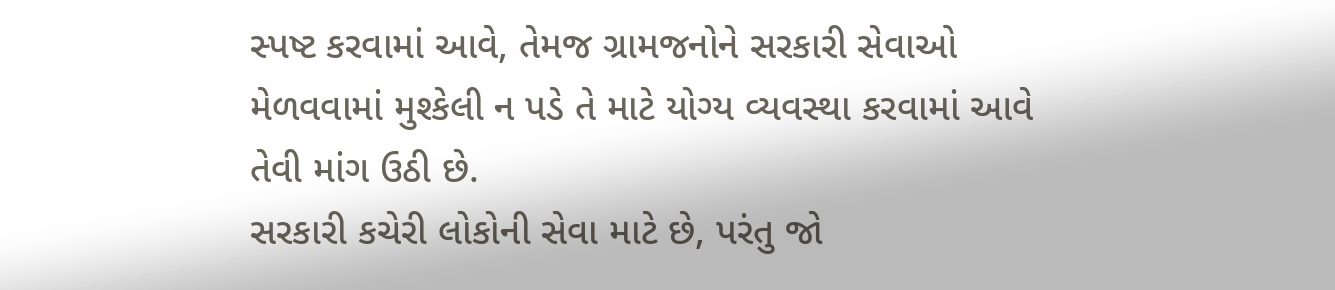સ્પષ્ટ કરવામાં આવે, તેમજ ગ્રામજનોને સરકારી સેવાઓ મેળવવામાં મુશ્કેલી ન પડે તે માટે યોગ્ય વ્યવસ્થા કરવામાં આવે તેવી માંગ ઉઠી છે.
સરકારી કચેરી લોકોની સેવા માટે છે, પરંતુ જો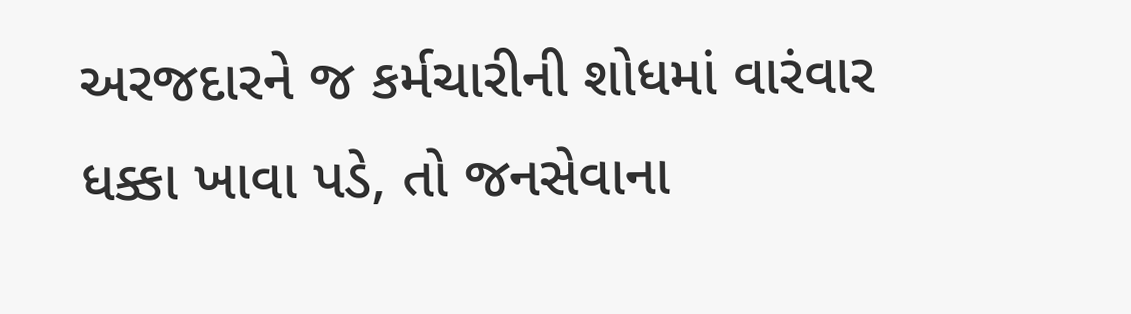અરજદારને જ કર્મચારીની શોધમાં વારંવાર ધક્કા ખાવા પડે, તો જનસેવાના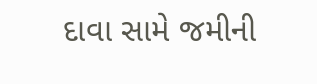દાવા સામે જમીની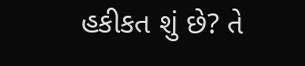હકીકત શું છે? તે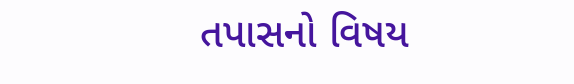તપાસનો વિષય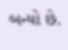બન્યો છે.